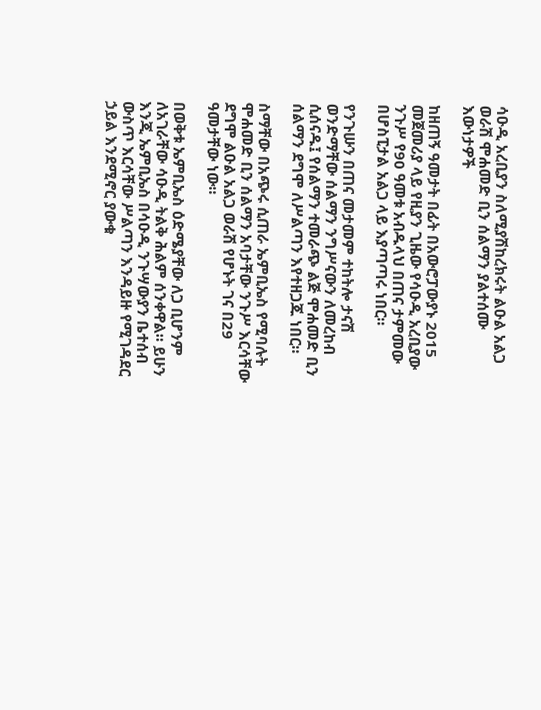ሳዑዲ አረቢያን ስለሚያሽከረክሩት ልዑል አልጋ ወራሽ ሞሐመድ ቢን ሰልማን ያልተሰሙ እውነታዎች

ከዘጠኝ ዓመታት በፊት በአውሮፓውያኑ 2015 መጀመሪያ ላይ የዚያን ጊዜው የሳዑዲ አረቢያው ንጉሥ የ90 ዓመቱ አብዱላህ በጠና ታምመው በሆስፒታል አልጋ ላይ እያጣጣሩ ነበር።

የንጉሡን በጠና መታመም ተከትሎ ታናሽ ወንድማቸው ሰልማን ንግሥናውን ለመረከብ ሲሰናዱ፤ የሰልማን ተመራጭ ልጅ ሞሐመድ ቢን ሰልማን ደግሞ ለሥልጣን እየተዘጋጁ ነበር።

ስማቸው በአጭሩ ሲጠራ ኤምቢኤስ የሚባሉት ሞሐመድ ቢን ሰልማን አባታቸው ንጉሥ እርሳቸው ደግሞ ልዑል አልጋ ወራሽ የሆኑት ገና በ29 ዓመታቸው ነው።

በወቅቱ ኤምቢኤስ ዕድሜያቸው ለጋ ቢሆንም ለአገራቸው ሳዑዲ ትልቅ ሕልም ሰንቀዋል። ይሁን እንጂ ኤምቢኤስ በሳዑዲ ንጉሣውያን ቤተሰብ ውስጥ እርሳቸው ሥልጣን እንዳይዙ የሚገዳደር ኃይል እንደሚኖር ያውቁ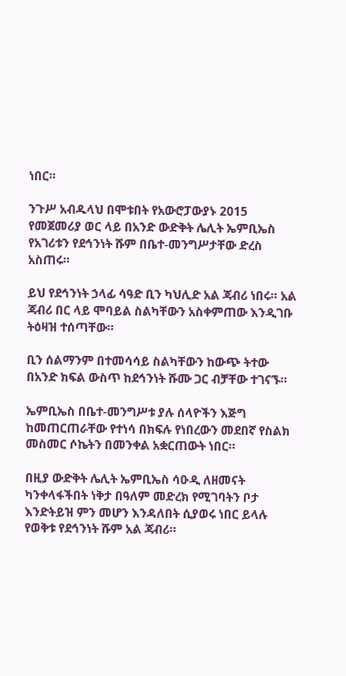ነበር።

ንጉሥ አብዱላህ በሞቱበት የአውሮፓውያኑ 2015 የመጀመሪያ ወር ላይ በአንድ ውድቅት ሌሊት ኤምቢኤስ የአገሪቱን የደኅንነት ሹም በቤተ-መንግሥታቸው ድረስ አስጠሩ።

ይህ የደኅንነት ኃላፊ ሳዓድ ቢን ካህሊድ አል ጃብሪ ነበሩ። አል ጃብሪ በር ላይ ሞባይል ስልካቸውን አስቀምጠው እንዲገቡ ትዕዛዝ ተሰጣቸው።

ቢን ሰልማንም በተመሳሳይ ስልካቸውን ከውጭ ትተው በአንድ ክፍል ውስጥ ከደኅንነት ሹሙ ጋር ብቻቸው ተገናኙ።

ኤምቢኤስ በቤተ-መንግሥቱ ያሉ ሰላዮችን እጅግ ከመጠርጠራቸው የተነሳ በክፍሉ የነበረውን መደበኛ የስልክ መስመር ሶኬትን በመንቀል አቋርጠውት ነበር።

በዚያ ውድቅት ሌሊት ኤምቢኤስ ሳዑዲ ለዘመናት ካንቀላፋችበት ነቅታ በዓለም መድረክ የሚገባትን ቦታ እንድትይዝ ምን መሆን እንዳለበት ሲያወሩ ነበር ይላሉ የወቅቱ የደኅንነት ሹም አል ጃብሪ።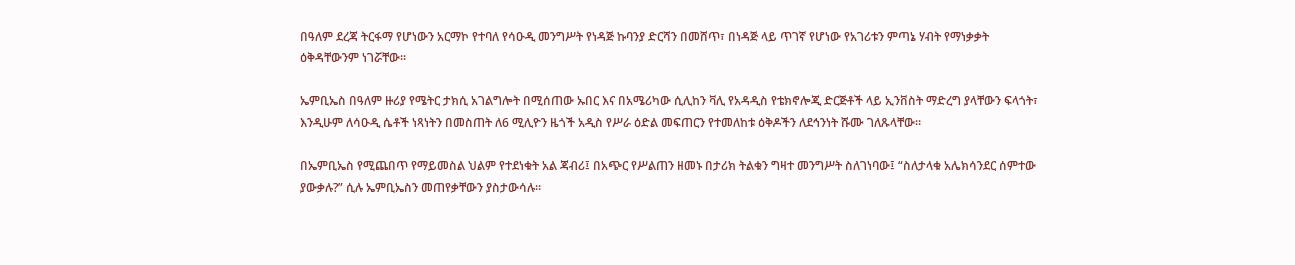በዓለም ደረጃ ትርፋማ የሆነውን አርማኮ የተባለ የሳዑዲ መንግሥት የነዳጅ ኩባንያ ድርሻን በመሸጥ፣ በነዳጅ ላይ ጥገኛ የሆነው የአገሪቱን ምጣኔ ሃብት የማነቃቃት ዕቅዳቸውንም ነገሯቸው።

ኤምቢኤስ በዓለም ዙሪያ የሜትር ታክሲ አገልግሎት በሚሰጠው ኡበር እና በአሜሪካው ሲሊከን ቫሊ የአዳዲስ የቴክኖሎጂ ድርጅቶች ላይ ኢንቨስት ማድረግ ያላቸውን ፍላጎት፣ እንዲሁም ለሳዑዲ ሴቶች ነጻነትን በመስጠት ለ6 ሚሊዮን ዜጎች አዲስ የሥራ ዕድል መፍጠርን የተመለከቱ ዕቅዶችን ለደኅንነት ሹሙ ገለጹላቸው።

በኤምቢኤስ የሚጨበጥ የማይመስል ህልም የተደነቁት አል ጃብሪ፤ በአጭር የሥልጠን ዘመኑ በታሪክ ትልቁን ግዛተ መንግሥት ስለገነባው፤ “ስለታላቁ አሌክሳንደር ሰምተው ያውቃሉ?” ሲሉ ኤምቢኤስን መጠየቃቸውን ያስታውሳሉ።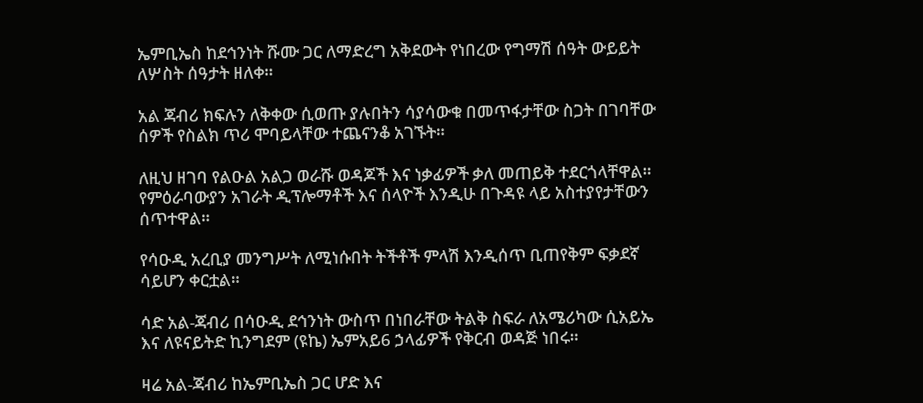ኤምቢኤስ ከደኅንነት ሹሙ ጋር ለማድረግ አቅደውት የነበረው የግማሽ ሰዓት ውይይት ለሦስት ሰዓታት ዘለቀ።

አል ጃብሪ ክፍሉን ለቅቀው ሲወጡ ያሉበትን ሳያሳውቁ በመጥፋታቸው ስጋት በገባቸው ሰዎች የስልክ ጥሪ ሞባይላቸው ተጨናንቆ አገኙት።

ለዚህ ዘገባ የልዑል አልጋ ወራሹ ወዳጆች እና ነቃፊዎች ቃለ መጠይቅ ተደርጎላቸዋል። የምዕራባውያን አገራት ዲፕሎማቶች እና ሰላዮች እንዲሁ በጉዳዩ ላይ አስተያየታቸውን ሰጥተዋል።

የሳዑዲ አረቢያ መንግሥት ለሚነሱበት ትችቶች ምላሽ እንዲሰጥ ቢጠየቅም ፍቃደኛ ሳይሆን ቀርቷል።

ሳድ አል-ጃብሪ በሳዑዲ ደኅንነት ውስጥ በነበራቸው ትልቅ ስፍራ ለአሜሪካው ሲአይኤ እና ለዩናይትድ ኪንግደም (ዩኬ) ኤምአይ6 ኃላፊዎች የቅርብ ወዳጅ ነበሩ።

ዛሬ አል-ጃብሪ ከኤምቢኤስ ጋር ሆድ እና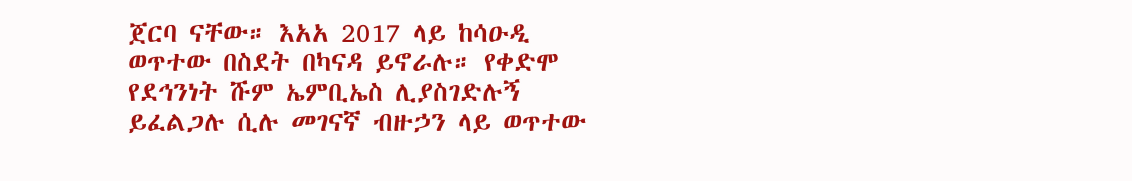ጀርባ ናቸው። እአአ 2017 ላይ ከሳዑዲ ወጥተው በስደት በካናዳ ይኖራሉ። የቀድሞ የደኅንነት ሹም ኤምቢኤስ ሊያስገድሉኝ ይፈልጋሉ ሲሉ መገናኛ ብዙኃን ላይ ወጥተው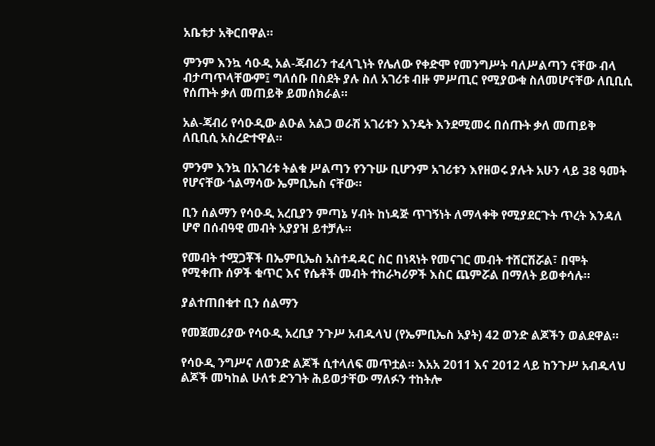አቤቱታ አቅርበዋል።

ምንም እንኳ ሳዑዲ አል-ጃብሪን ተፈላጊነት የሌለው የቀድሞ የመንግሥት ባለሥልጣን ናቸው ብላ ብታጣጥላቸውም፤ ግለሰቡ በስደት ያሉ ስለ አገሪቱ ብዙ ምሥጢር የሚያውቁ ስለመሆናቸው ለቢቢሲ የሰጡት ቃለ መጠይቅ ይመሰክራል።

አል-ጃብሪ የሳዑዲው ልዑል አልጋ ወራሽ አገሪቱን እንዴት እንደሚመሩ በሰጡት ቃለ መጠይቅ ለቢቢሲ አስረድተዋል።

ምንም እንኳ በአገሪቱ ትልቁ ሥልጣን የንጉሡ ቢሆንም አገሪቱን እየዘወሩ ያሉት አሁን ላይ 38 ዓመት የሆናቸው ጎልማሳው ኤምቢኤስ ናቸው።

ቢን ሰልማን የሳዑዲ አረቢያን ምጣኔ ሃብት ከነዳጅ ጥገኝነት ለማላቀቅ የሚያደርጉት ጥረት እንዳለ ሆኖ በሰብዓዊ መብት አያያዝ ይተቻሉ።

የመብት ተሟጋቾች በኤምቢኤስ አስተዳዳር ስር በነጻነት የመናገር መብት ተሸርሽሯል፣ በሞት የሚቀጡ ሰዎች ቁጥር እና የሴቶች መብት ተከራካሪዎች እስር ጨምሯል በማለት ይወቀሳሉ።

ያልተጠበቁተ ቢን ሰልማን

የመጀመሪያው የሳዑዲ አረቢያ ንጉሥ አብዱላህ (የኤምቢኤስ አያት) 42 ወንድ ልጆችን ወልደዋል።

የሳዑዲ ንግሥና ለወንድ ልጆች ሲተላለፍ መጥቷል። እአአ 2011 እና 2012 ላይ ከንጉሥ አብዱላህ ልጆች መካከል ሁለቱ ድንገት ሕይወታቸው ማለፉን ተከትሎ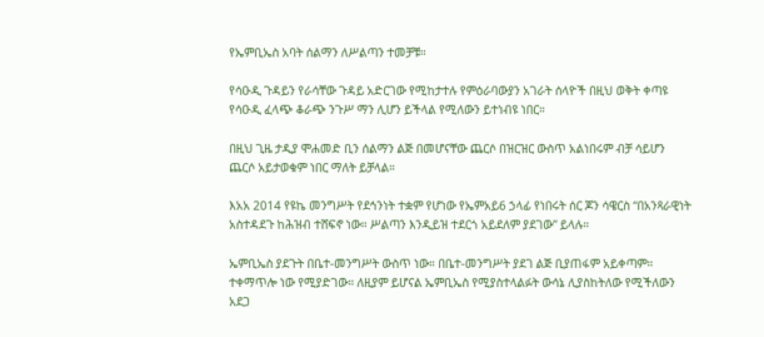የኤምቢኤስ አባት ሰልማን ለሥልጣን ተመቻቹ።

የሳዑዲ ጉዳይን የራሳቸው ጉዳይ አድርገው የሚከታተሉ የምዕራባውያን አገራት ሰላዮች በዚህ ወቅት ቀጣዩ የሳዑዲ ፈላጭ ቆራጭ ንጉሥ ማን ሊሆን ይችላል የሚለውን ይተነብዩ ነበር።

በዚህ ጊዜ ታዲያ ሞሐመድ ቢን ሰልማን ልጅ በመሆናቸው ጨርሶ በዝርዝር ውስጥ አልነበሩም ብቻ ሳይሆን ጨርሶ አይታወቁም ነበር ማለት ይቻላል።

እአአ 2014 የዩኬ መንግሥት የደኅንነት ተቋም የሆነው የኤምአይ6 ኃላፊ የነበሩት ሰር ጆን ሳዌርስ “በአንጻራዊነት አስተዳደጉ ከሕዝብ ተሸፍኖ ነው። ሥልጣን እንዲይዝ ተደርጎ አይደለም ያደገው” ይላሉ።

ኤምቢኤስ ያደጉት በቤተ-መንግሥት ውስጥ ነው። በቤተ-መንግሥት ያደገ ልጅ ቢያጠፋም አይቀጣም። ተቀማጥሎ ነው የሚያድገው። ለዚያም ይሆናል ኤምቢኤስ የሚያስተላልፉት ውሳኔ ሊያስከትለው የሚችለውን አደጋ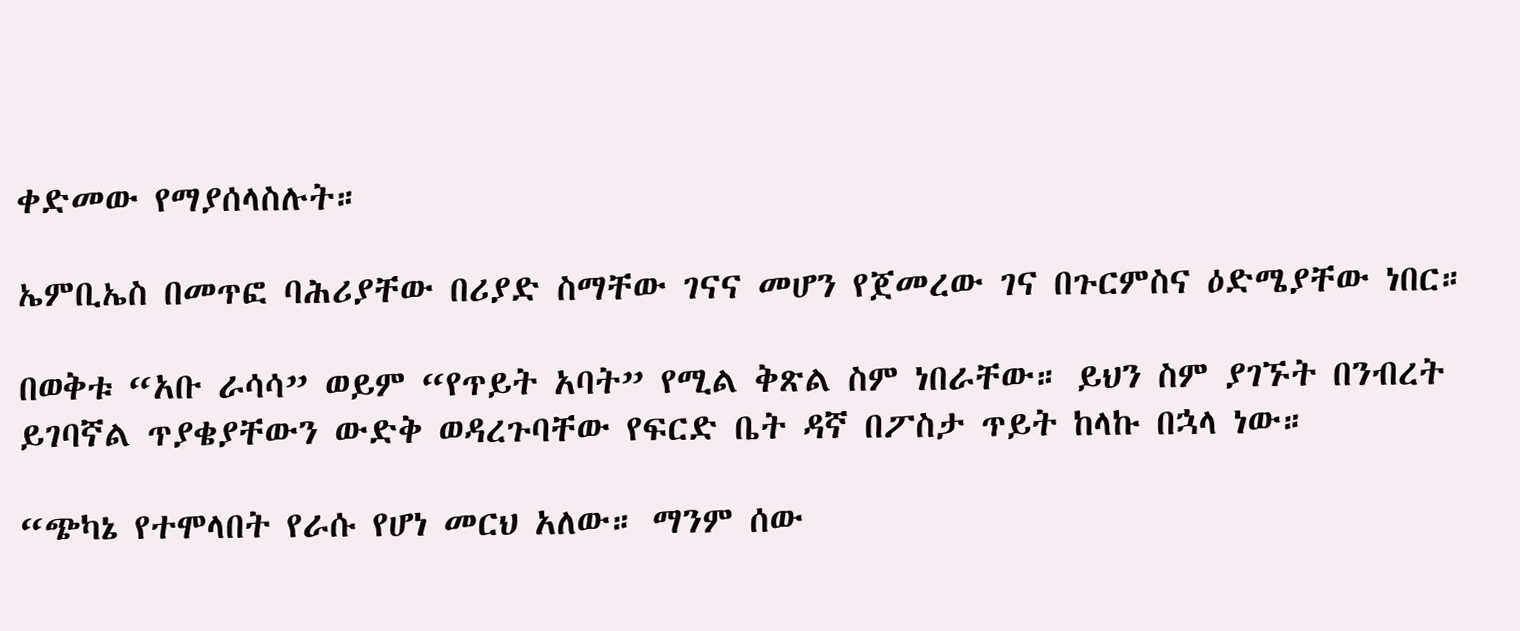ቀድመው የማያሰላስሉት።

ኤምቢኤስ በመጥፎ ባሕሪያቸው በሪያድ ስማቸው ገናና መሆን የጀመረው ገና በጉርምስና ዕድሜያቸው ነበር።

በወቅቱ “አቡ ራሳሳ” ወይም “የጥይት አባት” የሚል ቅጽል ስም ነበራቸው። ይህን ስም ያገኙት በንብረት ይገባኛል ጥያቄያቸውን ውድቅ ወዳረጉባቸው የፍርድ ቤት ዳኛ በፖስታ ጥይት ከላኩ በኋላ ነው።

“ጭካኔ የተሞላበት የራሱ የሆነ መርህ አለው። ማንም ሰው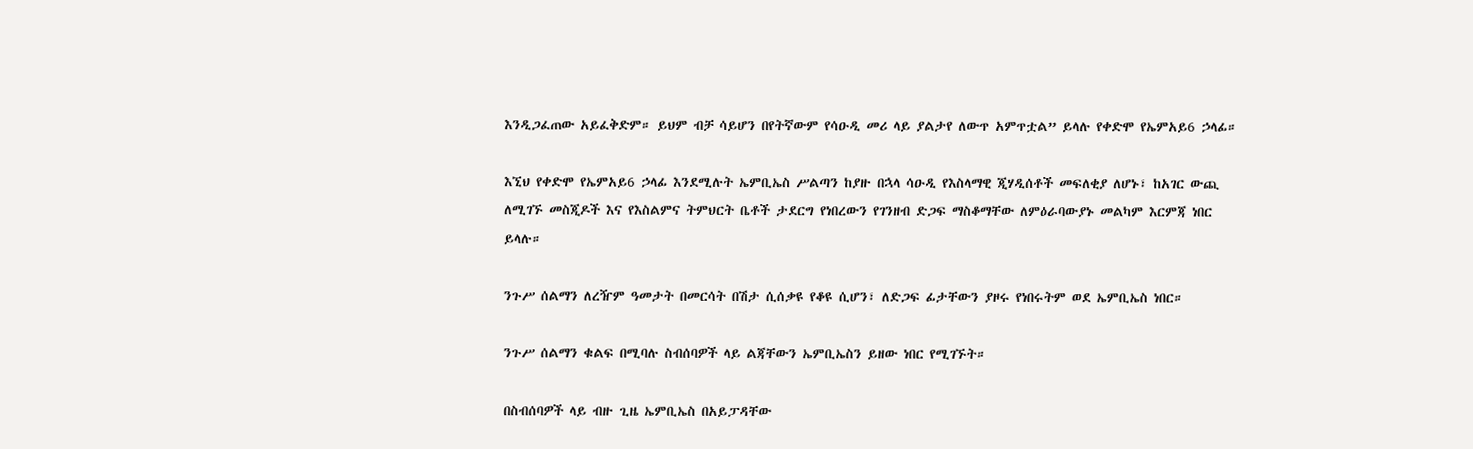እንዲጋፈጠው አይፈቅድም። ይህም ብቻ ሳይሆን በየትኛውም የሳዑዲ መሪ ላይ ያልታየ ለውጥ አምጥቷል” ይላሉ የቀድሞ የኤምአይ6 ኃላፊ።

እኚህ የቀድሞ የኤምአይ6 ኃላፊ እንደሚሉት ኤምቢኤስ ሥልጣን ከያዙ በኋላ ሳዑዲ የእስላማዊ ጂሃዲሰቶች መፍለቂያ ለሆኑ፣ ከአገር ውጪ ለሚገኙ መስጂዶች እና የእስልምና ትምህርት ቤቶች ታደርግ የነበረውን የገንዘብ ድጋፍ ማስቆማቸው ለምዕራባውያኑ መልካም እርምጃ ነበር ይላሉ።

ንጉሥ ሰልማን ለረዥም ዓመታት በመርሳት በሽታ ሲሰቃዩ የቆዩ ሲሆን፣ ለድጋፍ ፊታቸውን ያዞሩ የነበሩትም ወደ ኤምቢኤስ ነበር።

ንጉሥ ሰልማን ቁልፍ በሚባሉ ስብሰባዎች ላይ ልጃቸውን ኤምቢኤስን ይዘው ነበር የሚገኙት።

በስብሰባዎች ላይ ብዙ ጊዜ ኤምቢኤስ በአይፓዳቸው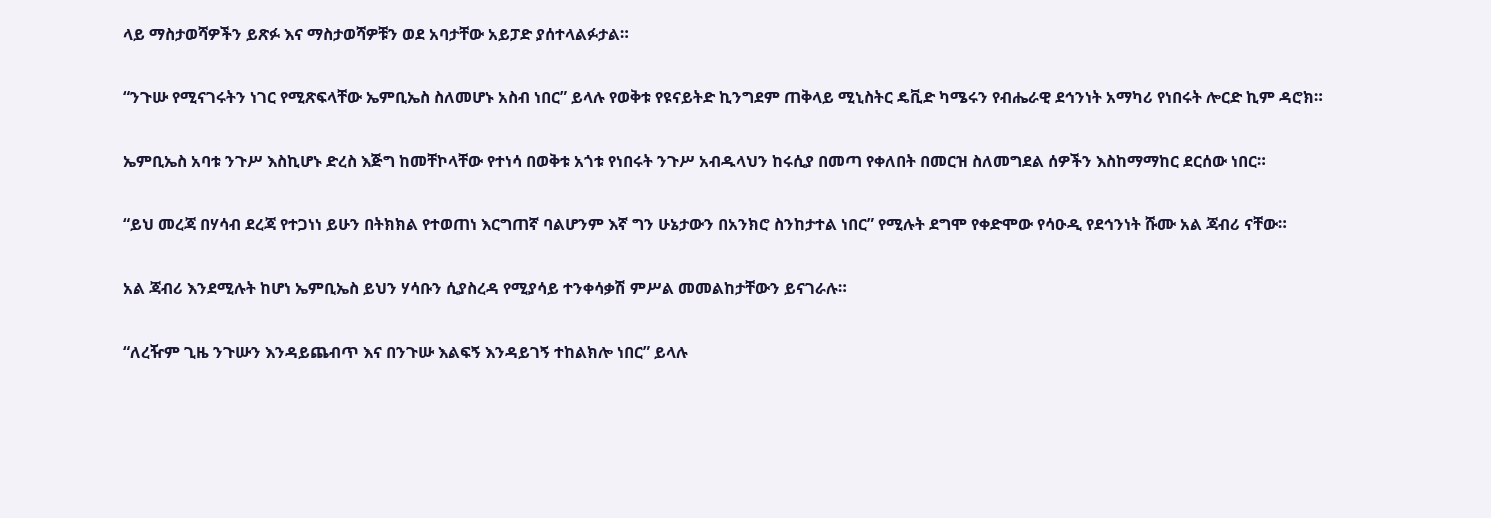ላይ ማስታወሻዎችን ይጽፉ እና ማስታወሻዎቹን ወደ አባታቸው አይፓድ ያሰተላልፉታል።

“ንጉሡ የሚናገሩትን ነገር የሚጽፍላቸው ኤምቢኤስ ስለመሆኑ አስብ ነበር” ይላሉ የወቅቱ የዩናይትድ ኪንግደም ጠቅላይ ሚኒስትር ዴቪድ ካሜሩን የብሔራዊ ደኅንነት አማካሪ የነበሩት ሎርድ ኪም ዳሮክ።

ኤምቢኤስ አባቱ ንጉሥ እስኪሆኑ ድረስ እጅግ ከመቸኮላቸው የተነሳ በወቅቱ አጎቱ የነበሩት ንጉሥ አብዱላህን ከሩሲያ በመጣ የቀለበት በመርዝ ስለመግደል ሰዎችን እስከማማከር ደርሰው ነበር።

“ይህ መረጃ በሃሳብ ደረጃ የተጋነነ ይሁን በትክክል የተወጠነ እርግጠኛ ባልሆንም እኛ ግን ሁኔታውን በአንክሮ ስንከታተል ነበር” የሚሉት ደግሞ የቀድሞው የሳዑዲ የደኅንነት ሹሙ አል ጃብሪ ናቸው።

አል ጃብሪ እንደሚሉት ከሆነ ኤምቢኤስ ይህን ሃሳቡን ሲያስረዳ የሚያሳይ ተንቀሳቃሽ ምሥል መመልከታቸውን ይናገራሉ።

“ለረዥም ጊዜ ንጉሡን እንዳይጨብጥ እና በንጉሡ እልፍኝ እንዳይገኝ ተከልክሎ ነበር” ይላሉ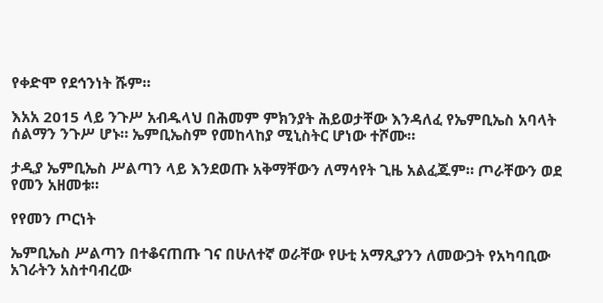የቀድሞ የደኅንነት ሹም።

እአአ 2015 ላይ ንጉሥ አብዱላህ በሕመም ምክንያት ሕይወታቸው እንዳለፈ የኤምቢኤስ አባላት ሰልማን ንጉሥ ሆኑ። ኤምቢኤስም የመከላከያ ሚኒስትር ሆነው ተሾሙ።

ታዲያ ኤምቢኤስ ሥልጣን ላይ እንደወጡ አቅማቸውን ለማሳየት ጊዜ አልፈጁም። ጦራቸውን ወደ የመን አዘመቱ።

የየመን ጦርነት

ኤምቢኤስ ሥልጣን በተቆናጠጡ ገና በሁለተኛ ወራቸው የሁቲ አማጺያንን ለመውጋት የአካባቢው አገራትን አስተባብረው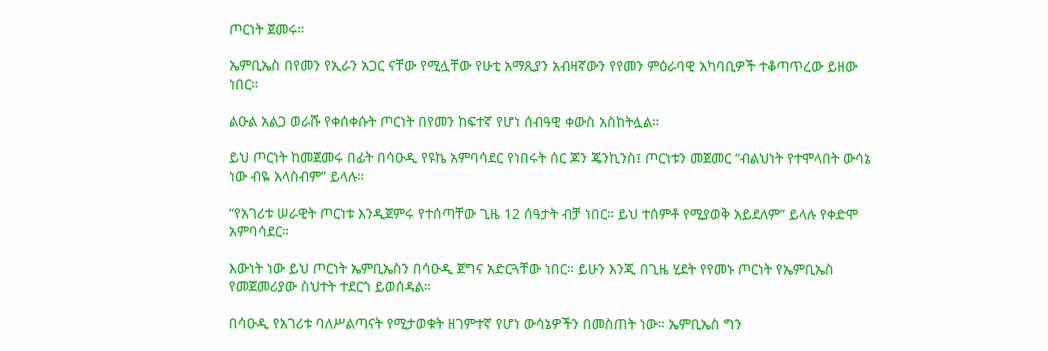ጦርነት ጀመሩ።

ኤምቢኤስ በየመን የኢራን አጋር ናቸው የሚሏቸው የሁቲ አማጺያን አብዛኛውን የየመን ምዕራባዊ አካባቢዎች ተቆጣጥረው ይዘው ነበር።

ልዑል አልጋ ወራሹ የቀሰቀሱት ጦርነት በየመን ከፍተኛ የሆነ ሰብዓዊ ቀውስ አስከትሏል።

ይህ ጦርነት ከመጀመሩ በፊት በሳዑዲ የዩኬ አምባሳደር የነበሩት ሰር ጆን ጄንኪንስ፤ ጦርነቱን መጀመር “ብልህነት የተሞላበት ውሳኔ ነው ብዬ አላስብም” ይላሉ።

“የአገሪቱ ሠራዊት ጦርነቱ እንዲጀምሩ የተሰጣቸው ጊዜ 12 ሰዓታት ብቻ ነበር። ይህ ተሰምቶ የሚያወቅ አይደለም” ይላሉ የቀድሞ አምባሳደር።

እውነት ነው ይህ ጦርነት ኤምቢኤስን በሳዑዲ ጀግና አድርጓቸው ነበር። ይሁን እንጂ በጊዜ ሂደት የየመኑ ጦርነት የኤምቢኤስ የመጀመሪያው ስህተት ተደርጎ ይወሰዳል።

በሳዑዲ የአገሪቱ ባለሥልጣናት የሚታወቁት ዘገምተኛ የሆነ ውሳኔዎችን በመስጠት ነው። ኤምቢኤስ ግን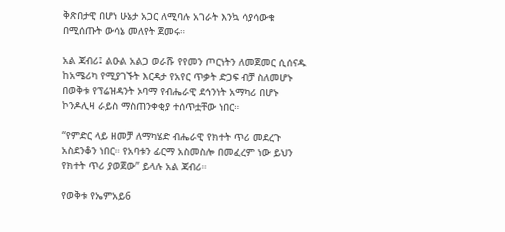ቅጽበታዊ በሆነ ሁኔታ አጋር ለሚባሉ አገራት እንኳ ሳያሳውቁ በሚሰጡት ውሳኔ መለየት ጀመሩ።

አል ጃብሪ፤ ልዑል አልጋ ወራሹ የየመን ጦርነትን ለመጀመር ሲሰናዱ ከአሜሪካ የሚያገኙት እርዳታ የአየር ጥቃት ድጋፍ ብቻ ስለመሆኑ በወቅቱ የፕሬዝዳንት ኦባማ የብሔራዊ ደኅንነት አማካሪ በሆኑ ኮንዶሊዛ ራይስ ማስጠንቀቂያ ተሰጥቷቸው ነበር።

“የምድር ላይ ዘመቻ ለማካሄድ ብሔራዊ የክተት ጥሪ መደረጉ አስደንቆን ነበር። የአባቱን ፊርማ አስመስሎ በመፈረም ነው ይህን የክተት ጥሪ ያወጀው” ይላሉ አል ጃብሪ።

የወቅቱ የኤምአይ6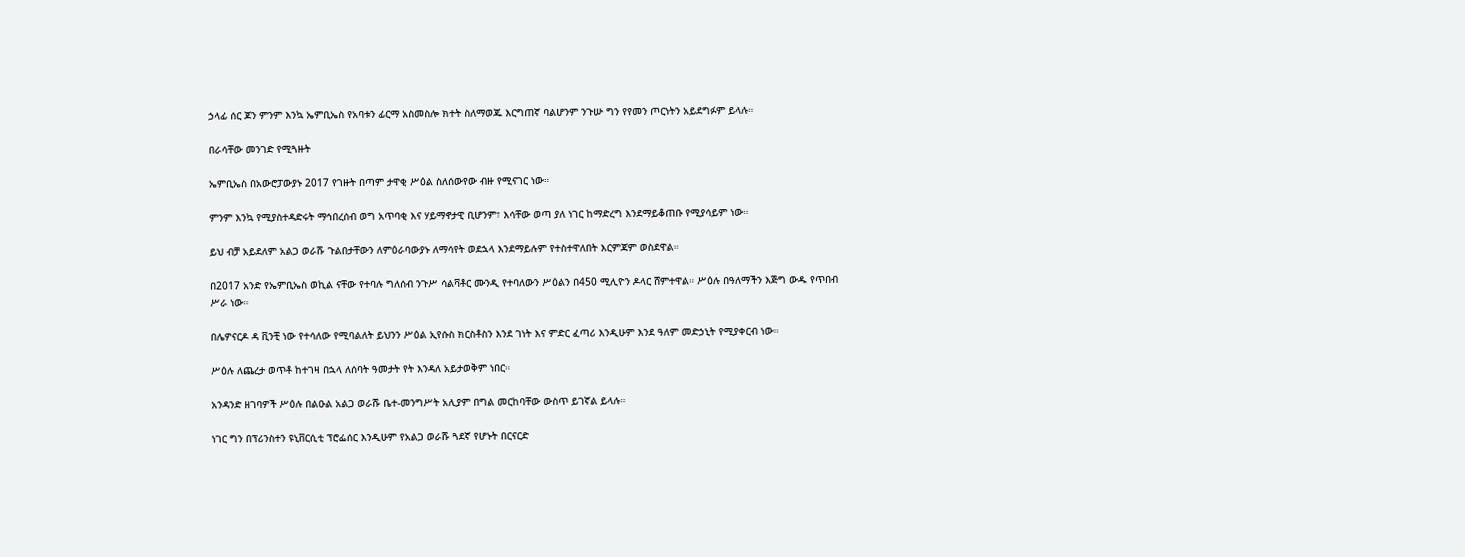ኃላፊ ሰር ጆን ምንም እንኳ ኤምቢኤስ የአባቱን ፊርማ አስመስሎ ክተት ስለማወጁ እርግጠኛ ባልሆንም ንጉሡ ግን የየመን ጦርነትን አይደግፉም ይላሉ።

በራሳቸው መንገድ የሚጓዙት

ኤምቢኤስ በአውሮፓውያኑ 2017 የገዙት በጣም ታዋቂ ሥዕል ስለሰውየው ብዙ የሚናገር ነው።

ምንም እንኳ የሚያስተዳድሩት ማኅበረሰብ ወግ አጥባቂ እና ሃይማኖታዊ ቢሆንም፣ እሳቸው ወጣ ያለ ነገር ከማድረግ እንደማይቆጠቡ የሚያሳይም ነው።

ይህ ብቻ አይደለም አልጋ ወራሹ ጉልበታቸውን ለምዕራባውያኑ ለማሳየት ወደኋላ እንደማይሉም የተስተዋለበት እርምጃም ወስደዋል።

በ2017 አንድ የኤምቢኤስ ወኪል ናቸው የተባሉ ግለሰብ ንጉሥ ሳልቫቶር ሙንዲ የተባለውን ሥዕልን በ450 ሚሊዮን ዶላር ሸምተዋል። ሥዕሉ በዓለማችን እጅግ ውዱ የጥበብ ሥራ ነው።

በሌዎናርዶ ዳ ቪንቺ ነው የተሳለው የሚባልለት ይህንን ሥዕል ኢየሱስ ክርስቶስን እንደ ገነት እና ምድር ፈጣሪ እንዲሁም እንደ ዓለም መድኃኒት የሚያቀርብ ነው።

ሥዕሉ ለጨረታ ወጥቶ ከተገዛ በኋላ ለሰባት ዓመታት የት እንዳለ አይታወቅም ነበር።

አንዳንድ ዘገባዎች ሥዕሉ በልዑል አልጋ ወራሹ ቤተ-መንግሥት አሊያም በግል መርከባቸው ውስጥ ይገኛል ይላሉ።

ነገር ግን በፕሪንስተን ዩኒቨርሲቲ ፕሮፌሰር እንዲሁም የአልጋ ወራሹ ጓደኛ የሆኑት በርናርድ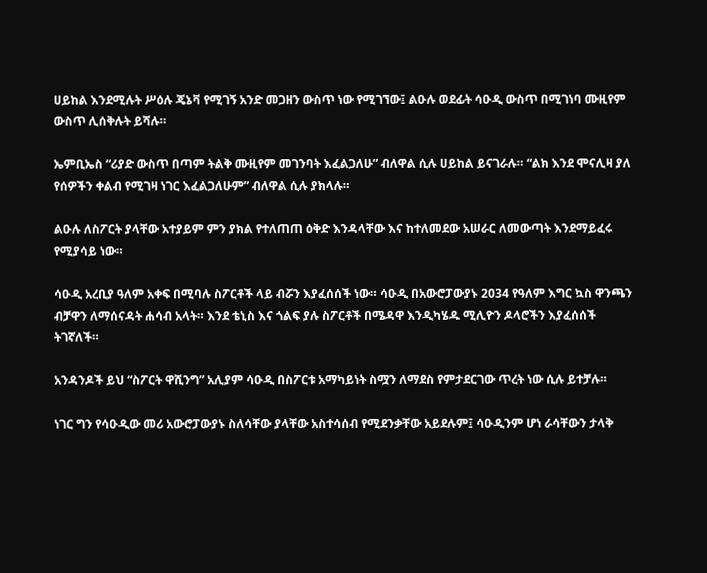ሀይከል እንደሚሉት ሥዕሉ ጄኔቫ የሚገኝ አንድ መጋዘን ውስጥ ነው የሚገኘው፤ ልዑሉ ወደፊት ሳዑዲ ውስጥ በሚገነባ ሙዚየም ውስጥ ሊሰቅሉት ይሻሉ።

ኤምቢኤስ “ሪያድ ውስጥ በጣም ትልቅ ሙዚየም መገንባት እፈልጋለሁ” ብለዋል ሲሉ ሀይከል ይናገራሉ። “ልክ እንደ ሞናሊዛ ያለ የሰዎችን ቀልብ የሚገዛ ነገር እፈልጋለሁም” ብለዋል ሲሉ ያክላሉ።

ልዑሉ ለስፖርት ያላቸው አተያይም ምን ያክል የተለጠጠ ዕቅድ እንዳላቸው እና ከተለመደው አሠራር ለመውጣት እንደማይፈሩ የሚያሳይ ነው።

ሳዑዲ አረቢያ ዓለም አቀፍ በሚባሉ ስፖርቶች ላይ ብሯን እያፈሰሰች ነው። ሳዑዲ በአውሮፓውያኑ 2034 የዓለም እግር ኳስ ዋንጫን ብቻዋን ለማሰናዳት ሐሳብ አላት። እንደ ቴኒስ እና ጎልፍ ያሉ ስፖርቶች በሜዳዋ እንዲካሄዱ ሚሊዮን ዶላሮችን እያፈሰሰች ትገኛለች።

አንዳንዶች ይህ “ስፖርት ዋሺንግ” አሊያም ሳዑዲ በስፖርቱ አማካይነት ስሟን ለማደስ የምታደርገው ጥረት ነው ሲሉ ይተቻሉ።

ነገር ግን የሳዑዲው መሪ አውሮፓውያኑ ስለሳቸው ያላቸው አስተሳሰብ የሚደንቃቸው አይደሉም፤ ሳዑዲንም ሆነ ራሳቸውን ታላቅ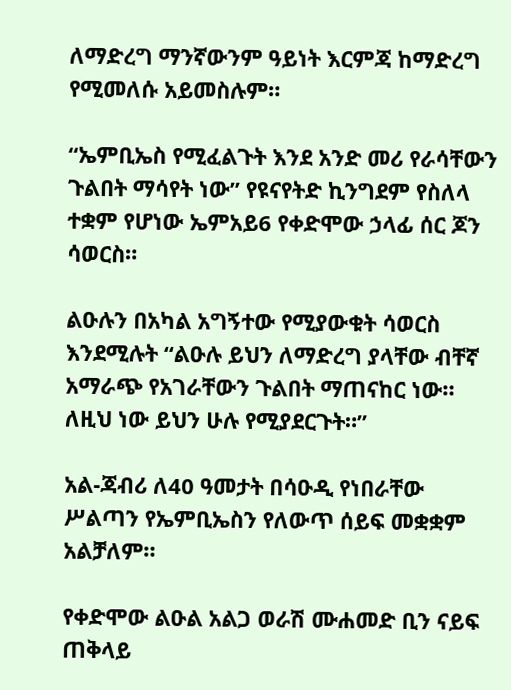ለማድረግ ማንኛውንም ዓይነት እርምጃ ከማድረግ የሚመለሱ አይመስሉም።

“ኤምቢኤስ የሚፈልጉት እንደ አንድ መሪ የራሳቸውን ጉልበት ማሳየት ነው” የዩናየትድ ኪንግደም የስለላ ተቋም የሆነው ኤምአይ6 የቀድሞው ኃላፊ ሰር ጆን ሳወርስ።

ልዑሉን በአካል አግኝተው የሚያውቁት ሳወርስ እንደሚሉት “ልዑሉ ይህን ለማድረግ ያላቸው ብቸኛ አማራጭ የአገራቸውን ጉልበት ማጠናከር ነው። ለዚህ ነው ይህን ሁሉ የሚያደርጉት።”

አል-ጃብሪ ለ40 ዓመታት በሳዑዲ የነበራቸው ሥልጣን የኤምቢኤስን የለውጥ ሰይፍ መቋቋም አልቻለም።

የቀድሞው ልዑል አልጋ ወራሽ ሙሐመድ ቢን ናይፍ ጠቅላይ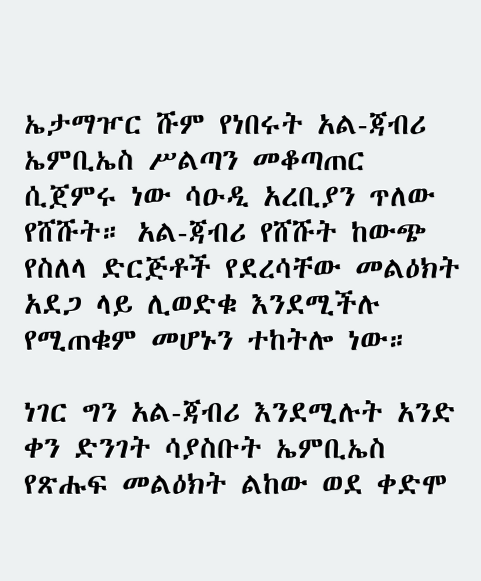ኤታማዦር ሹም የነበሩት አል-ጃብሪ ኤምቢኤስ ሥልጣን መቆጣጠር ሲጀምሩ ነው ሳዑዲ አረቢያን ጥለው የሸሹት። አል-ጃብሪ የሸሹት ከውጭ የስለላ ድርጅቶች የደረሳቸው መልዕክት አደጋ ላይ ሊወድቁ እንደሚችሉ የሚጠቁም መሆኑን ተከትሎ ነው።

ነገር ግን አል-ጃብሪ እንደሚሉት አንድ ቀን ድንገት ሳያስቡት ኤምቢኤስ የጽሑፍ መልዕክት ልከው ወደ ቀድሞ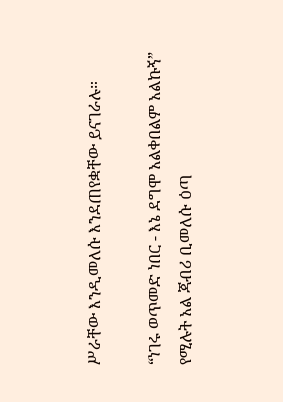ሥራቸው እንዲመለሱ እንደጠየቋቸው ይናገራሉ።

“ነገሩ ወጥመድ ነበር - እኔ ደግሞ አልቀበልም አልኩኝ” የሚሉት አል ጃብሪ ቢመለሱ ዕጣ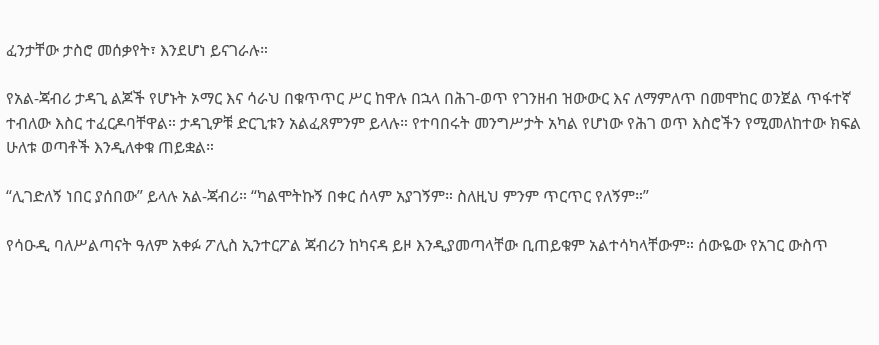ፈንታቸው ታስሮ መሰቃየት፣ እንደሆነ ይናገራሉ።

የአል-ጃብሪ ታዳጊ ልጆች የሆኑት ኦማር እና ሳራህ በቁጥጥር ሥር ከዋሉ በኋላ በሕገ-ወጥ የገንዘብ ዝውውር እና ለማምለጥ በመሞከር ወንጀል ጥፋተኛ ተብለው እስር ተፈርዶባቸዋል። ታዳጊዎቹ ድርጊቱን አልፈጸምንም ይላሉ። የተባበሩት መንግሥታት አካል የሆነው የሕገ ወጥ እስሮችን የሚመለከተው ክፍል ሁለቱ ወጣቶች እንዲለቀቁ ጠይቋል።

“ሊገድለኝ ነበር ያሰበው” ይላሉ አል-ጃብሪ። “ካልሞትኩኝ በቀር ሰላም አያገኝም። ስለዚህ ምንም ጥርጥር የለኝም።”

የሳዑዲ ባለሥልጣናት ዓለም አቀፉ ፖሊስ ኢንተርፖል ጃብሪን ከካናዳ ይዞ እንዲያመጣላቸው ቢጠይቁም አልተሳካላቸውም። ሰውዬው የአገር ውስጥ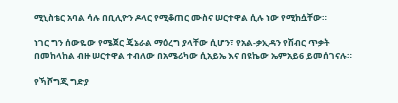ሚኒስቴር አባል ሳሉ በቢሊዮን ዶላር የሚቆጠር ሙስና ሠርተዋል ሲሉ ነው የሚከሷቸው።

ነገር ግን ሰውዬው የሜጀር ጄኔራል ማዕረግ ያላቸው ሲሆን፣ የአል-ቃኢዳን የሽብር ጥቃት በመከላከል ብዙ ሠርተዋል ተብለው በአሜሪካው ሲአይኤ እና በዩኬው ኤምአይ6 ይመሰገናሉ።

የኻሾግጂ ግድያ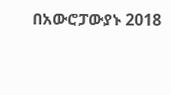በአውሮፓውያኑ 2018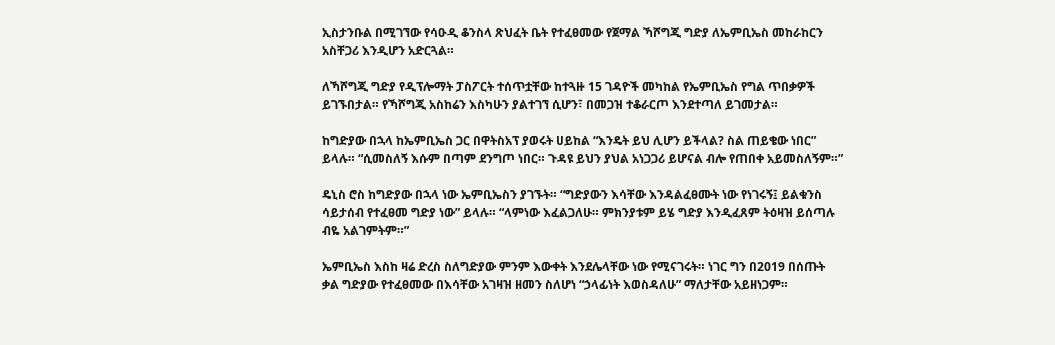ኢስታንቡል በሚገኘው የሳዑዲ ቆንስላ ጽህፈት ቤት የተፈፀመው የጀማል ኻሾግጂ ግድያ ለኤምቢኤስ መከራከርን አስቸጋሪ እንዲሆን አድርጓል።

ለኻሾግጂ ግድያ የዲፕሎማት ፓስፖርት ተሰጥቷቸው ከተጓዙ 15 ገዳዮች መካከል የኤምቢኤስ የግል ጥበቃዎች ይገኙበታል። የኻሾግጂ አስከሬን እስካሁን ያልተገኘ ሲሆን፣ በመጋዝ ተቆራርጦ እንደተጣለ ይገመታል።

ከግድያው በኋላ ከኤምቢኤስ ጋር በዋትስአፕ ያወሩት ሀይከል “እንዴት ይህ ሊሆን ይችላል? ስል ጠይቄው ነበር” ይላሉ። “ሲመስለኝ እሱም በጣም ደንግጦ ነበር። ጉዳዩ ይህን ያህል አነጋጋሪ ይሆናል ብሎ የጠበቀ አይመስለኝም።”

ዴኒስ ሮስ ከግድያው በኋላ ነው ኤምቢኤስን ያገኙት። “ግድያውን እሳቸው እንዳልፈፀሙት ነው የነገሩኝ፤ ይልቁንስ ሳይታሰብ የተፈፀመ ግድያ ነው” ይላሉ። “ላምነው እፈልጋለሁ። ምክንያቱም ይሄ ግድያ እንዲፈጸም ትዕዛዝ ይሰጣሉ ብዬ አልገምትም።”

ኤምቢኤስ እስከ ዛሬ ድረስ ስለግድያው ምንም እውቀት እንደሌላቸው ነው የሚናገሩት። ነገር ግን በ2019 በሰጡት ቃል ግድያው የተፈፀመው በእሳቸው አገዛዝ ዘመን ስለሆነ “ኃላፊነት እወስዳለሁ” ማለታቸው አይዘነጋም።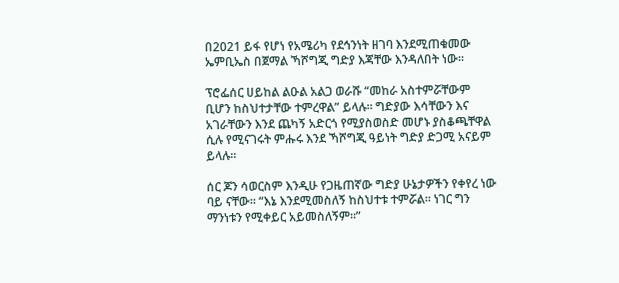በ2021 ይፋ የሆነ የአሜሪካ የደኅንነት ዘገባ እንደሚጠቁመው ኤምቢኤስ በጀማል ኻሾግጂ ግድያ እጃቸው እንዳለበት ነው።

ፕሮፌሰር ሀይከል ልዑል አልጋ ወራሹ “መከራ አስተምሯቸውም ቢሆን ከስህተታቸው ተምረዋል” ይላሉ። ግድያው እሳቸውን እና አገራቸውን እንደ ጨካኝ አድርጎ የሚያስወስድ መሆኑ ያስቆጫቸዋል ሲሉ የሚናገሩት ምሑሩ እንደ ኻሾግጂ ዓይነት ግድያ ድጋሚ አናይም ይላሉ።

ሰር ጆን ሳወርስም እንዲሁ የጋዜጠኛው ግድያ ሁኔታዎችን የቀየረ ነው ባይ ናቸው። “እኔ እንደሚመስለኝ ከስህተቱ ተምሯል። ነገር ግን ማንነቱን የሚቀይር አይመስለኝም።”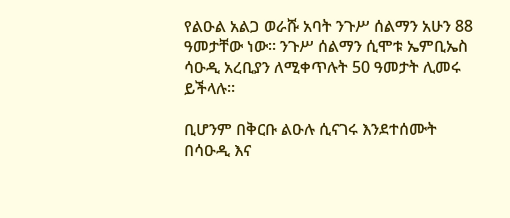የልዑል አልጋ ወራሹ አባት ንጉሥ ሰልማን አሁን 88 ዓመታቸው ነው። ንጉሥ ሰልማን ሲሞቱ ኤምቢኤስ ሳዑዲ አረቢያን ለሚቀጥሉት 50 ዓመታት ሊመሩ ይችላሉ።

ቢሆንም በቅርቡ ልዑሉ ሲናገሩ እንደተሰሙት በሳዑዲ እና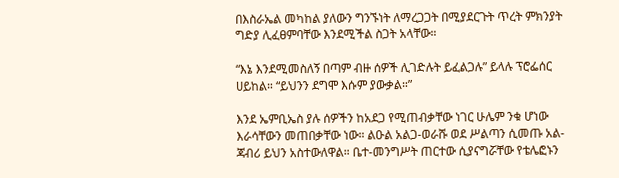በእስራኤል መካከል ያለውን ግንኙነት ለማረጋጋት በሚያደርጉት ጥረት ምክንያት ግድያ ሊፈፀምባቸው እንደሚችል ስጋት አላቸው።

“እኔ እንደሚመስለኝ በጣም ብዙ ሰዎች ሊገድሉት ይፈልጋሉ” ይላሉ ፕሮፌሰር ሀይከል። “ይህንን ደግሞ እሱም ያውቃል።”

እንደ ኤምቢኤስ ያሉ ሰዎችን ከአደጋ የሚጠብቃቸው ነገር ሁሌም ንቁ ሆነው እራሳቸውን መጠበቃቸው ነው። ልዑል አልጋ-ወራሹ ወደ ሥልጣን ሲመጡ አል-ጃብሪ ይህን አስተውለዋል። ቤተ-መንግሥት ጠርተው ሲያናግሯቸው የቴሌፎኑን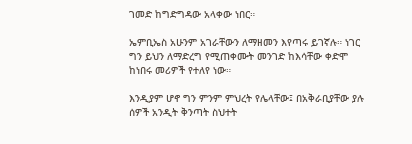ገመድ ከግድግዳው አላቀው ነበር።

ኤምቢኤስ አሁንም አገራቸውን ለማዘመን እየጣሩ ይገኛሉ። ነገር ግን ይህን ለማድረግ የሚጠቀሙት መንገድ ከእሳቸው ቀድሞ ከነበሩ መሪዎች የተለየ ነው።

እንዲያም ሆኖ ግን ምንም ምህረት የሌላቸው፤ በአቅራቢያቸው ያሉ ሰዎች አንዲት ቅንጣት ስህተት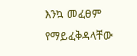እንኳ መፈፀም የማይፈቅዳላቸው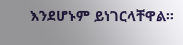እንደሆኑም ይነገርላቸዋል።